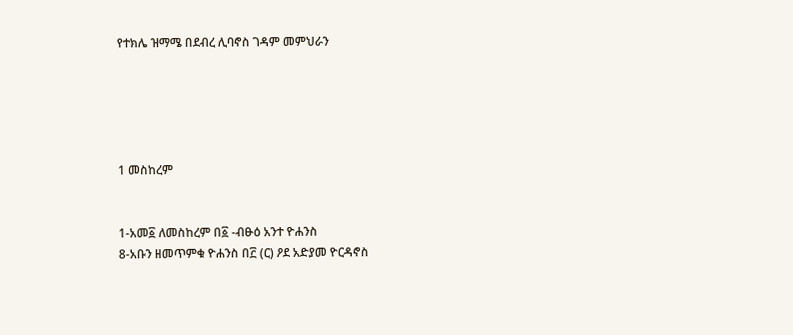የተክሌ ዝማሜ በደብረ ሊባኖስ ገዳም መምህራን





1 መስከረም


1-አመ፩ ለመስከረም በ፩ -ብፁዕ አንተ ዮሐንስ
8-አቡን ዘመጥምቁ ዮሐንስ በ፫ (ር) ዖደ አድያመ ዮርዳኖስ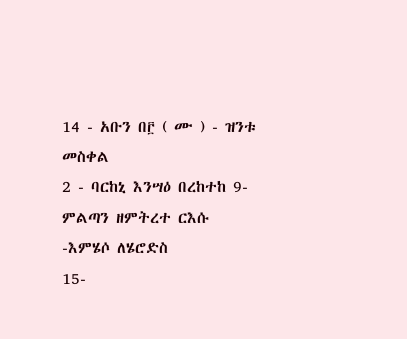14 - አቡን በ፫ ( ሙ ) - ዝንቱ መስቀል
2 - ባርከኒ እንሣዕ በረከተከ 9-ምልጣን ዘምትረተ ርእሱ -እምሄሶ ለሄሮድስ
15-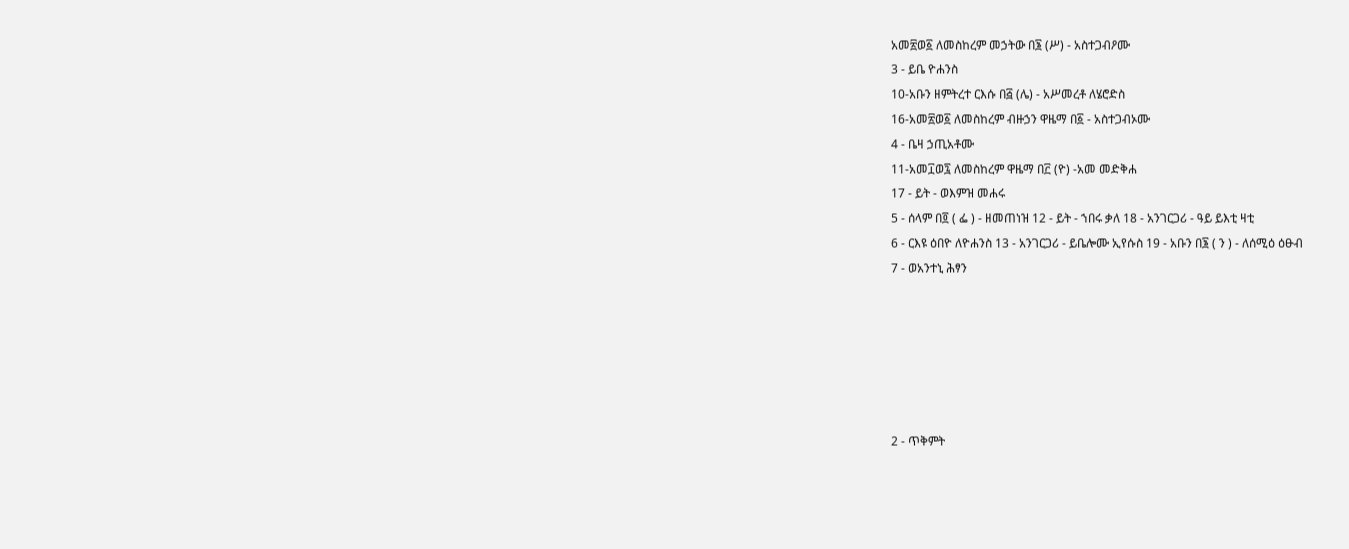አመ፳ወ፩ ለመስከረም መኃትው በ፮ (ሥ) - አስተጋብዖሙ
3 - ይቤ ዮሐንስ
10-አቡን ዘምትረተ ርእሱ በ፭ (ሌ) - አሥመረቶ ለሄሮድስ
16-አመ፳ወ፩ ለመስከረም ብዙኃን ዋዜማ በ፩ - አስተጋብኦሙ
4 - ቤዛ ኃጢአቶሙ
11-አመ፲ወ፯ ለመስከረም ዋዜማ በ፫ (ዮ) -አመ መድቅሐ
17 - ይት - ወእምዝ መሐሩ
5 - ሰላም በ፬ ( ፌ ) - ዘመጠነዝ 12 - ይት - ኀበሩ ቃለ 18 - አንገርጋሪ - ዓይ ይእቲ ዛቲ
6 - ርእዩ ዕበዮ ለዮሐንስ 13 - አንገርጋሪ - ይቤሎሙ ኢየሱስ 19 - አቡን በ፮ ( ን ) - ለሰሚዕ ዕፁብ
7 - ወአንተኒ ሕፃን






2 - ጥቅምት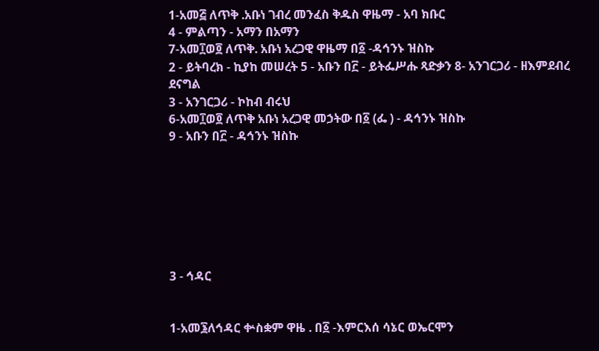1-አመ፭ ለጥቅ .አቡነ ገብረ መንፈስ ቅዱስ ዋዜማ - አባ ክቡር
4 - ምልጣን - አማን በአማን
7-አመ፲ወ፬ ለጥቅ. አቡነ አረጋዊ ዋዜማ በ፩ -ዳኅንኑ ዝስኩ
2 - ይትባረክ - ኪያከ መሠረት 5 - አቡን በ፫ - ይትፌሥሑ ጻድቃን 8- አንገርጋሪ - ዘእምደብረ ደናግል
3 - አንገርጋሪ - ኮከብ ብሩህ
6-አመ፲ወ፬ ለጥቅ አቡነ አረጋዊ መኃትው በ፩ (ፌ ) - ዳኅንኑ ዝስኩ
9 - አቡን በ፫ - ዳኅንኑ ዝስኩ







3 - ኅዳር


1-አመ፮ለኅዳር ቍስቋም ዋዜ . በ፩ -እምርእሰ ሳኔር ወኤርሞን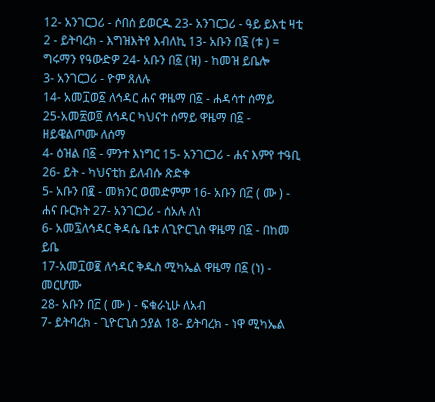12- አንገርጋሪ - ሶበሰ ይወርዱ 23- አንገርጋሪ - ዓይ ይእቲ ዛቲ
2 - ይትባረክ - እግዝእትየ እብለኪ 13- አቡን በ፮ (ቱ ) = ግሩማን የዓውድዎ 24- አቡን በ፩ (ዝ) - ከመዝ ይቤሎ
3- አንገርጋሪ - ዮም ጸለሉ
14- አመ፲ወ፩ ለኅዳር ሐና ዋዜማ በ፩ - ሐዳሳተ ሰማይ
25-አመ፳ወ፬ ለኅዳር ካህናተ ሰማይ ዋዜማ በ፩ - ዘይዌልጦሙ ለሰማ
4- ዕዝል በ፩ - ምንተ እነግር 15- አንገርጋሪ - ሐና እምየ ተዓቢ 26- ይት - ካህናቲከ ይለብሱ ጽድቀ
5- አቡን በ፪ - መክንር ወመድምም 16- አቡን በ፫ ( ሙ ) - ሐና ቡርክት 27- አንገርጋሪ - ሰአሉ ለነ
6- አመ፯ለኅዳር ቅዳሴ ቤቱ ለጊዮርጊስ ዋዜማ በ፩ - በከመ ይቤ
17-አመ፲ወ፪ ለኅዳር ቅዱስ ሚካኤል ዋዜማ በ፩ (ነ) - መርሆሙ
28- አቡን በ፫ ( ሙ ) - ፍቁራኒሁ ለአብ
7- ይትባረክ - ጊዮርጊስ ኃያል 18- ይትባረክ - ነዋ ሚካኤል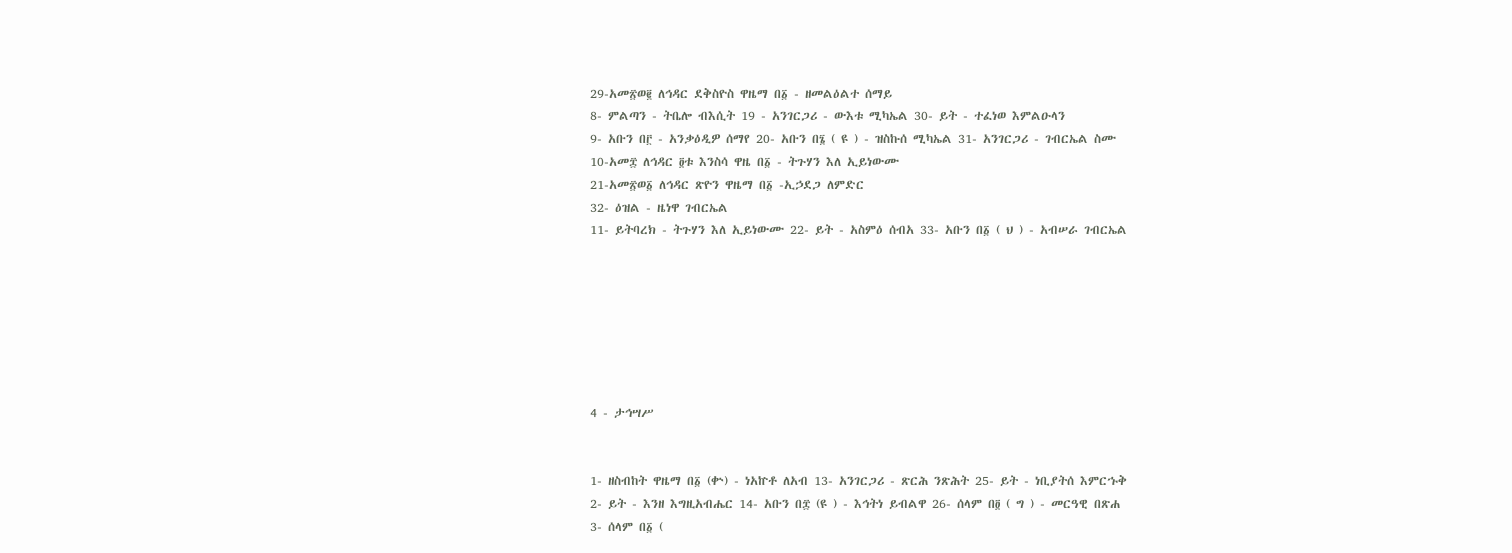29-አመ፳ወ፪ ለኅዳር ደቅስዮስ ዋዜማ በ፩ - ዘመልዕልተ ሰማይ
8- ምልጣን - ትቤሎ ብእሲት 19 - አንገርጋሪ - ውእቱ ሚካኤል 30- ይት - ተፈነወ እምልዑላን
9- አቡን በ፫ - አንቃዕዲዎ ሰማየ 20- አቡን በ፮ ( ዩ ) - ዝስኩሰ ሚካኤል 31- አንገርጋሪ - ገብርኤል ስሙ
10-አመ፰ ለኅዳር ፬ቱ እንስሳ ዋዜ በ፩ - ትጉሃን እለ ኢይነውሙ
21-አመ፳ወ፩ ለኅዳር ጽዮን ዋዜማ በ፩ -ኢኃደጋ ለምድር
32- ዕዝል - ዜነዋ ገብርኤል
11- ይትባረክ - ትጉሃን እለ ኢይነውሙ 22- ይት - አስምዕ ሰብአ 33- አቡን በ፩ ( ህ ) - አብሠራ ገብርኤል







4 - ታኅሣሥ


1- ዘስብከት ዋዜማ በ፩ (ቍ) - ነአኵቶ ለአብ 13- አንገርጋሪ - ጽርሕ ንጽሕት 25- ይት - ነቢያትሰ እምርኁቅ
2- ይት - እንዘ እግዚአብሔር 14- አቡን በ፰ (ዩ ) - እኅትነ ይብልዋ 26- ሰላም በ፬ ( ግ ) - መርዓዊ በጽሐ
3- ሰላም በ፩ (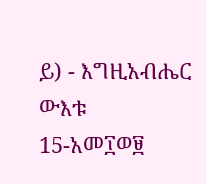ይ) - እግዚአብሔር ውእቱ
15-አመ፲ወ፱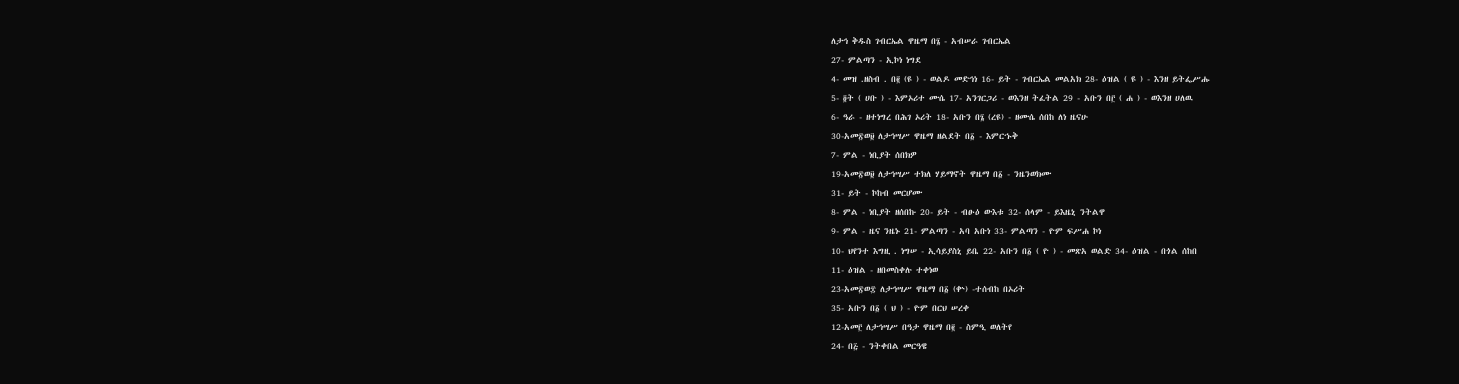ለታኅ ቅዱስ ገብርኤል ዋዜማ በ፮ - አብሠራ ገብርኤል
27- ምልጣን - ኢኮነ ነግደ
4- መዝ .ዘስብ . በ፪ (ዩ ) - ወልዶ መድኅነ 16- ይት - ገብርኤል መልአክ 28- ዕዝል ( ዩ ) - እንዘ ይትፌሥሑ
5- ፬ት ( ሀቡ ) - እምኦሪተ ሙሴ 17- አንገርጋሪ - ወእንዘ ትፈትል 29 - አቡን በ፫ ( ሐ ) - ወእንዘ ሀለዉ
6- ዓራ - ዘተነግረ በሕገ ኦሪት 18- አቡን በ፮ (ረዩ) - ዘሙሴ ሰበከ ለነ ዜናሁ
30-አመ፳ወ፱ ለታኅሣሥ ዋዜማ ዘልደት በ፩ - እምርኁቅ
7- ምል - ነቢያት ሰበክዎ
19-አመ፳ወ፱ ለታኅሣሥ ተክለ ሃይማኖት ዋዜማ በ፩ - ንዜንወክሙ
31- ይት - ኮከብ መርሆሙ
8- ምል - ነቢያት ዘሰበኩ 20- ይት - ብፁዕ ውእቱ 32- ሰላም - ይእዜኒ ንትልዋ
9- ምል - ዜና ንዜኑ 21- ምልጣን - አባ አቡነ 33- ምልጣን - ዮም ፍሥሐ ኮነ
10- ህየንተ እግዚ . ነግሠ - ኢሳይያስኒ ይቤ 22- አቡን በ፩ ( ዮ ) - መጽአ ወልድ 34- ዕዝል - በጎል ሰከበ
11- ዕዝል - ዘበመስቀሉ ተቀነወ
23-አመ፳ወ፰ ለታኅሣሥ ዋዜማ በ፩ (ቍ) -ተሰብከ በኦሪት
35- አቡን በ፩ ( ህ ) - ዮም በርህ ሠረቀ
12-አመ፫ ለታኅሣሥ በዓታ ዋዜማ በ፪ - ስምዒ ወለትየ
24- በ፭ - ንትቀበል መርዓዌ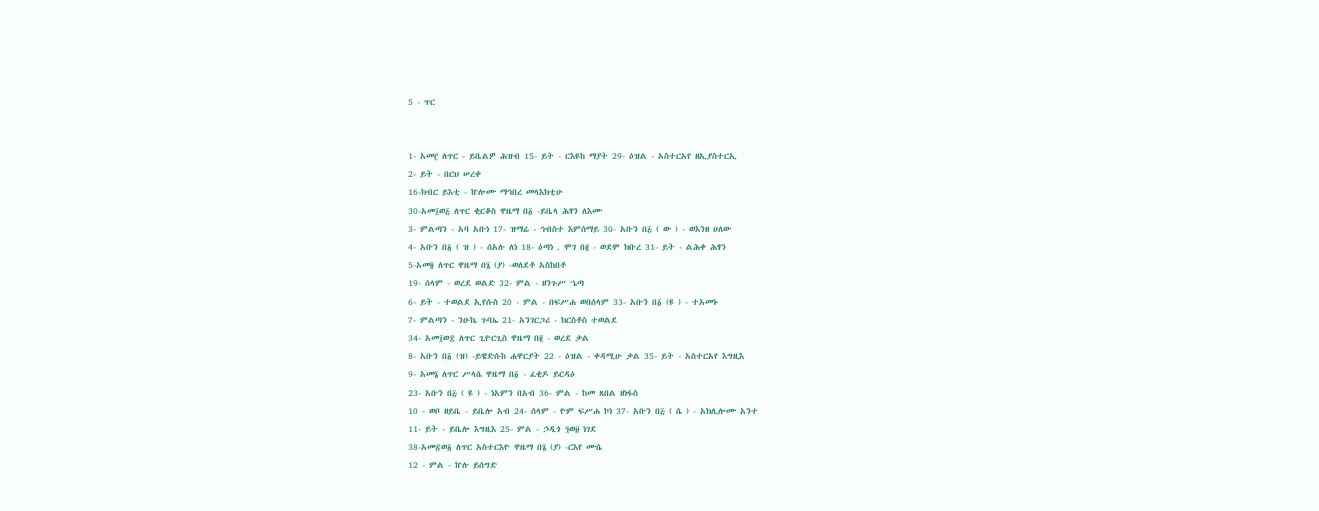5 - ጥር


1- አመ፫ ለጥር - ይቤልዎ ሕዝብ 15- ይት - ርእዩከ ማያት 29- ዕዝል - አስተርአየ ዘኢያስተርኢ
2- ይት - በርህ ሠረቀ
16-ክብር ይእቲ - ኵሎሙ ማኅበረ መላእክቲሁ
30-አመ፲ወ፭ ለጥር ቂርቆስ ዋዜማ በ፩ -ይቤላ ሕፃን ለእሙ
3- ምልጣን - አባ አቡነ 17- ዝማሬ - ኅብስተ እምሰማይ 30- አቡን በ፭ ( ው ) - ወእንዘ ሀለው
4- አቡን በ፩ ( ዝ ) - ሰአሉ ለነ 18- ዕጣነ . ሞገ በ፪ - ወደሞ ክቡረ 31- ይት - ልሕቀ ሕፃን
5-አመ፬ ለጥር ዋዜማ በ፮ (ያ) -ወለደቶ አስከበቶ
19- ሰላም - ወረደ ወልድ 32- ምል - ዘንጉሥ ኄጣ
6- ይት - ተወልደ ኢየሱስ 20 - ምል - በፍሥሐ ወበሰላም 33- አቡን በ፩ (ዩ ) - ተአመኑ
7- ምልጣን - ንዑኬ ጉባኤ 21- አንገርጋሪ - ክርስቶስ ተወልደ
34- አመ፲ወ፰ ለጥር ጊዮርጊስ ዋዜማ በ፪ - ወረደ ቃል
8- አቡን በ፩ (ዝ) -ይዌድሱከ ሐዋርያት 22 - ዕዝል - ቀዳሚሁ ቃል 35- ይት - አስተርአየ እግዚእ
9- አመ፮ ለጥር ሥላሴ ዋዜማ በ፩ - ፈቂዶ ይርዳዕ
23- አቡን በ፭ ( ዩ ) - ነአምን በአብ 36- ምል - ከመ ጸበል ዘነፋስ
10 - ወቦ ዘይቤ - ይቤሎ አብ 24- ሰላም - ዮም ፍሥሐ ኮነ 37- አቡን በ፭ ( ሴ ) - አክሊሎሙ አንተ
11- ይት - ይቤሎ እግዚእ 25- ምል - ኃዲጎ ፺ወ፱ ነገደ
38-አመ፳ወ፩ ለጥር አስተርእዮ ዋዜማ በ፮ (ያ) -ርእየ ሙሴ
12 - ምል - ኵሉ ይሰግድ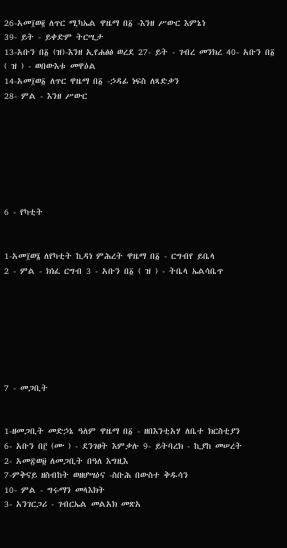26-አመ፲ወ፪ ለጥር ሚካኤል ዋዜማ በ፩ -እንዘ ሥውር እምኔነ
39- ይት - ይቀድም ትርሢታ
13-አቡን በ፩ (ዝ)-እንዘ ኢየሐፅፅ ወረደ 27- ይት - ገብረ መንክረ 40- አቡን በ፩ ( ዝ ) - ወበውእቱ መዋዕል
14-አመ፲ወ፩ ለጥር ዋዜማ በ፩ -ኃዳፊ ነፍስ ለጻድቃን
28- ምል - እንዘ ሥውር







6 - የካቲት


1-አመ፲ወ፮ ለየካቲት ኪዳነ ምሕረት ዋዜማ በ፩ - ርግብየ ይቤላ
2 - ምል - ክነፈ ርግብ 3 - አቡን በ፩ ( ዝ ) - ትቤላ ኤልሳቤጥ







7 - መጋቢት


1-ዘመጋቢት መድኃኔ ዓለም ዋዜማ በ፩ - ዘበእንቲአሃ ለቤተ ክርስቲያን
6- አቡን በ፫ (ሙ ) - ደንገፀት እምቃሉ 9- ይትባረክ - ኪያከ መሠረት
2- አመ፳ወ፱ ለመጋቢት በዓለ እግዚእ
7-ምቅናይ ዘስብከት ወዘሆሣዕና -ስቡሕ በውስተ ቅዱሳን
10- ምል - ግሩማን መላእክት
3- አንገርጋሪ - ገብርኤል መልአክ መጽአ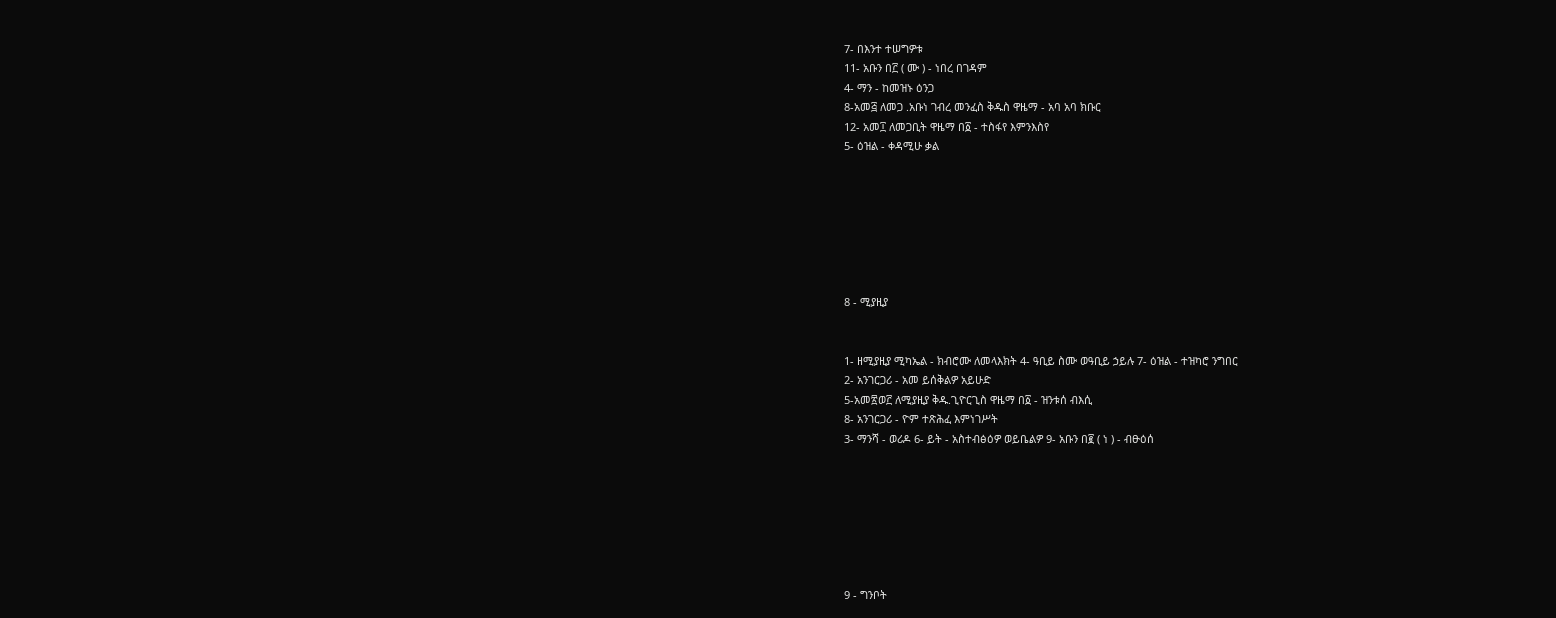7- በእንተ ተሠግዎቱ
11- አቡን በ፫ ( ሙ ) - ነበረ በገዳም
4- ማን - ከመዝኑ ዕንጋ
8-አመ፭ ለመጋ .አቡነ ገብረ መንፈስ ቅዱስ ዋዜማ - አባ አባ ክቡር
12- አመ፲ ለመጋቢት ዋዜማ በ፩ - ተስፋየ እምንእስየ
5- ዕዝል - ቀዳሚሁ ቃል







8 - ሚያዚያ


1- ዘሚያዚያ ሚካኤል - ክብሮሙ ለመላእክት 4- ዓቢይ ስሙ ወዓቢይ ኃይሉ 7- ዕዝል - ተዝካሮ ንግበር
2- አንገርጋሪ - አመ ይሰቅልዎ አይሁድ
5-አመ፳ወ፫ ለሚያዚያ ቅዱ.ጊዮርጊስ ዋዜማ በ፩ - ዝንቱሰ ብእሲ
8- አንገርጋሪ - ዮም ተጽሕፈ እምነገሥት
3- ማንሻ - ወሪዶ 6- ይት - አስተብፅዕዎ ወይቤልዎ 9- አቡን በ፪ ( ነ ) - ብፁዕሰ







9 - ግንቦት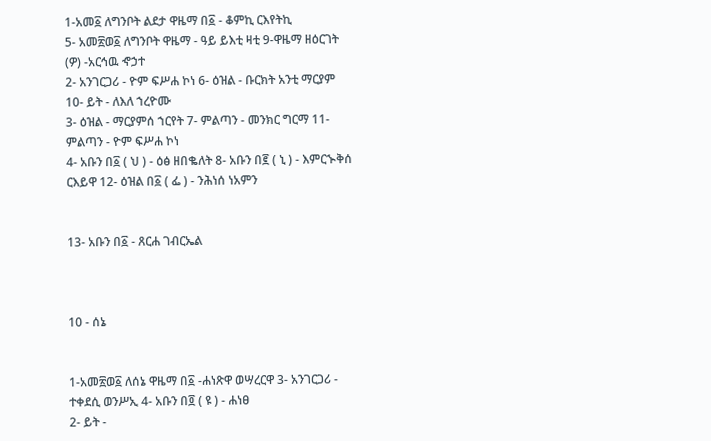1-አመ፩ ለግንቦት ልደታ ዋዜማ በ፩ - ቆምኪ ርእየትኪ
5- አመ፳ወ፩ ለግንቦት ዋዜማ - ዓይ ይእቲ ዛቲ 9-ዋዜማ ዘዕርገት (ዎ) -አርኅዉ ኆኃተ
2- አንገርጋሪ - ዮም ፍሥሐ ኮነ 6- ዕዝል - ቡርክት አንቲ ማርያም 10- ይት - ለእለ ኀረዮሙ
3- ዕዝል - ማርያምሰ ኀርየት 7- ምልጣን - መንክር ግርማ 11- ምልጣን - ዮም ፍሥሐ ኮነ
4- አቡን በ፩ ( ህ ) - ዕፅ ዘበቈለት 8- አቡን በ፪ ( ኒ ) - እምርኍቅሰ ርእይዋ 12- ዕዝል በ፩ ( ፌ ) - ንሕነሰ ነአምን


13- አቡን በ፩ - ጸርሐ ገብርኤል



10 - ሰኔ


1-አመ፳ወ፩ ለሰኔ ዋዜማ በ፩ -ሐነጽዋ ወሣረርዋ 3- አንገርጋሪ - ተቀደሲ ወንሥኢ 4- አቡን በ፬ ( ዩ ) - ሐነፀ
2- ይት -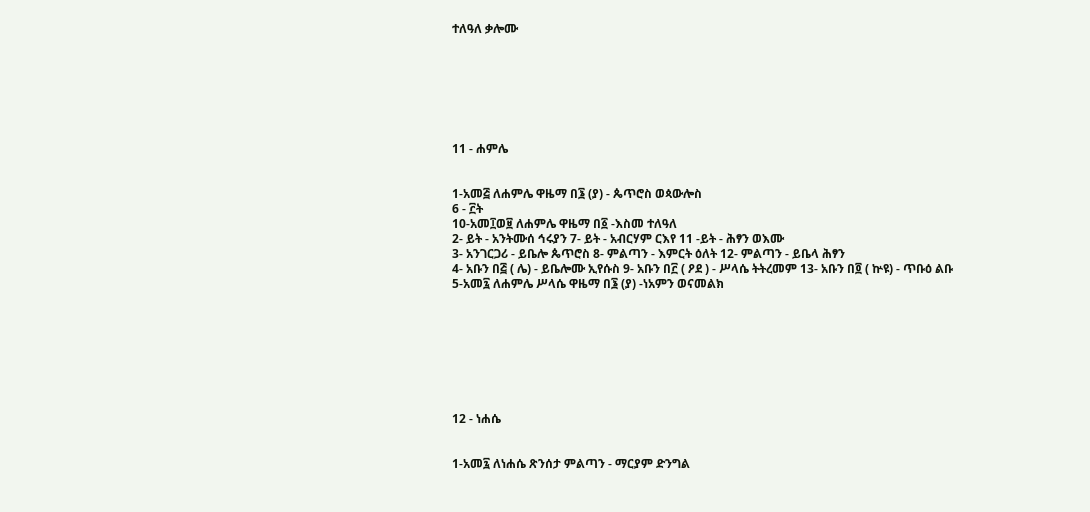ተለዓለ ቃሎሙ







11 - ሐምሌ


1-አመ፭ ለሐምሌ ዋዜማ በ፮ (ያ) - ጴጥሮስ ወጳውሎስ
6 - ፫ት
10-አመ፲ወ፱ ለሐምሌ ዋዜማ በ፩ -እስመ ተለዓለ
2- ይት - አንትሙሰ ኅሩያን 7- ይት - አብርሃም ርእየ 11 -ይት - ሕፃን ወእሙ
3- አንገርጋሪ - ይቤሎ ጴጥሮስ 8- ምልጣን - እምርት ዕለት 12- ምልጣን - ይቤላ ሕፃን
4- አቡን በ፭ ( ሌ) - ይቤሎሙ ኢየሱስ 9- አቡን በ፫ ( ዖደ ) - ሥላሴ ትትረመም 13- አቡን በ፬ ( ኵዩ) - ጥቡዕ ልቡ
5-አመ፯ ለሐምሌ ሥላሴ ዋዜማ በ፮ (ያ) -ነአምን ወናመልክ








12 - ነሐሴ


1-አመ፯ ለነሐሴ ጽንሰታ ምልጣን - ማርያም ድንግል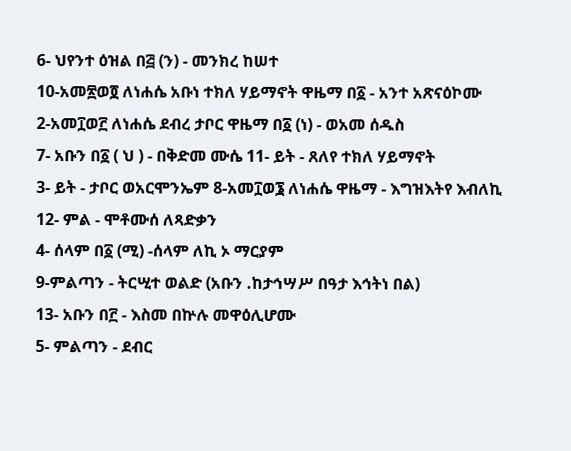6- ህየንተ ዕዝል በ፭ (ን) - መንክረ ከሠተ
10-አመ፳ወ፬ ለነሐሴ አቡነ ተክለ ሃይማኖት ዋዜማ በ፩ - አንተ አጽናዕኮሙ
2-አመ፲ወ፫ ለነሐሴ ደብረ ታቦር ዋዜማ በ፩ (ነ) - ወአመ ሰዱስ
7- አቡን በ፩ ( ህ ) - በቅድመ ሙሴ 11- ይት - ጸለየ ተክለ ሃይማኖት
3- ይት - ታቦር ወአርሞንኤም 8-አመ፲ወ፮ ለነሐሴ ዋዜማ - እግዝእትየ እብለኪ 12- ምል - ሞቶሙሰ ለጻድቃን
4- ሰላም በ፩ (ሚ) -ሰላም ለኪ ኦ ማርያም
9-ምልጣን - ትርሢተ ወልድ (አቡን .ከታኅሣሥ በዓታ እኅትነ በል)
13- አቡን በ፫ - እስመ በኵሉ መዋዕሊሆሙ
5- ምልጣን - ደብር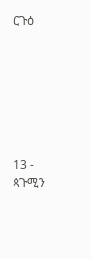ርጉዕ







13 - ጳጉሚን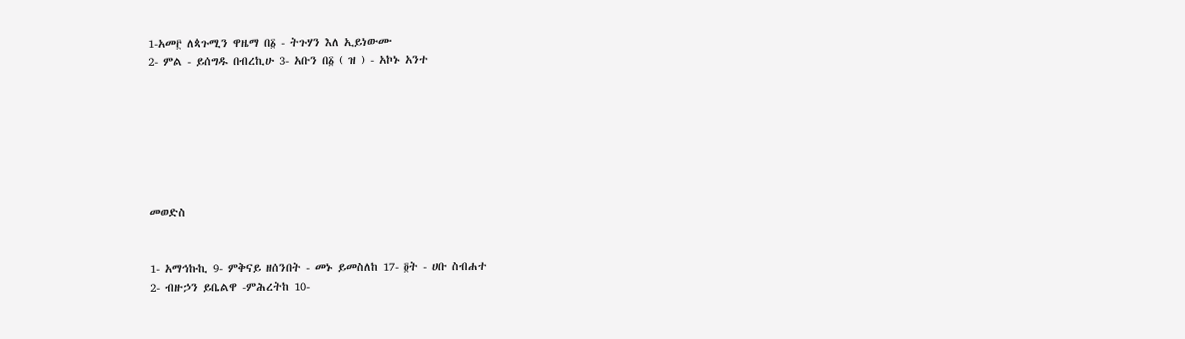1-አመ፫ ለጳጉሚን ዋዜማ በ፩ - ትጉሃን እለ ኢይነውሙ
2- ምል - ይሰግዱ በብረኪሁ 3- አቡን በ፩ ( ዝ ) - አኮኑ አንተ







መወድስ


1- አማኅኩኪ 9- ምቅናይ ዘሰንበት - መኑ ይመስለከ 17- ፬ት - ሀቡ ስብሐተ
2- ብዙኃን ይቤልዋ -ምሕረትከ 10-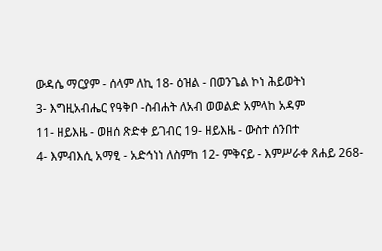ውዳሴ ማርያም - ሰላም ለኪ 18- ዕዝል - በወንጌል ኮነ ሕይወትነ
3- እግዚአብሔር የዓቅቦ -ስብሐት ለአብ ወወልድ አምላከ አዳም
11- ዘይእዜ - ወዘሰ ጽድቀ ይገብር 19- ዘይእዜ - ውስተ ሰንበተ
4- እምብእሲ አማፂ - አድኅነነ ለስምከ 12- ምቅናይ - እምሥራቀ ጸሐይ 268-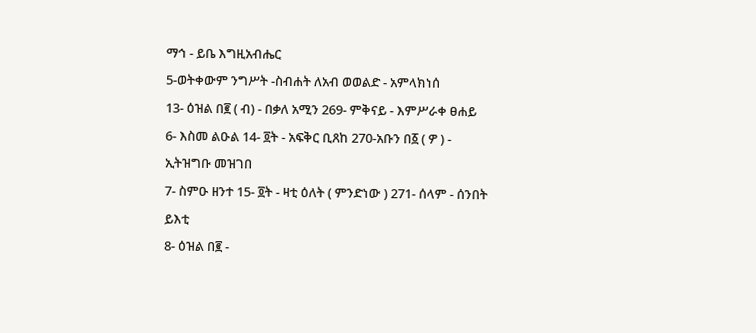ማኅ - ይቤ እግዚአብሔር
5-ወትቀውም ንግሥት -ስብሐት ለአብ ወወልድ - አምላክነሰ
13- ዕዝል በ፪ ( ብ) - በቃለ አሚን 269- ምቅናይ - እምሥራቀ ፀሐይ
6- እስመ ልዑል 14- ፬ት - አፍቅር ቢጸከ 270-አቡን በ፩ ( ዎ ) - ኢትዝግቡ መዝገበ
7- ስምዑ ዘንተ 15- ፬ት - ዛቲ ዕለት ( ምንድነው ) 271- ሰላም - ሰንበት ይእቲ
8- ዕዝል በ፪ -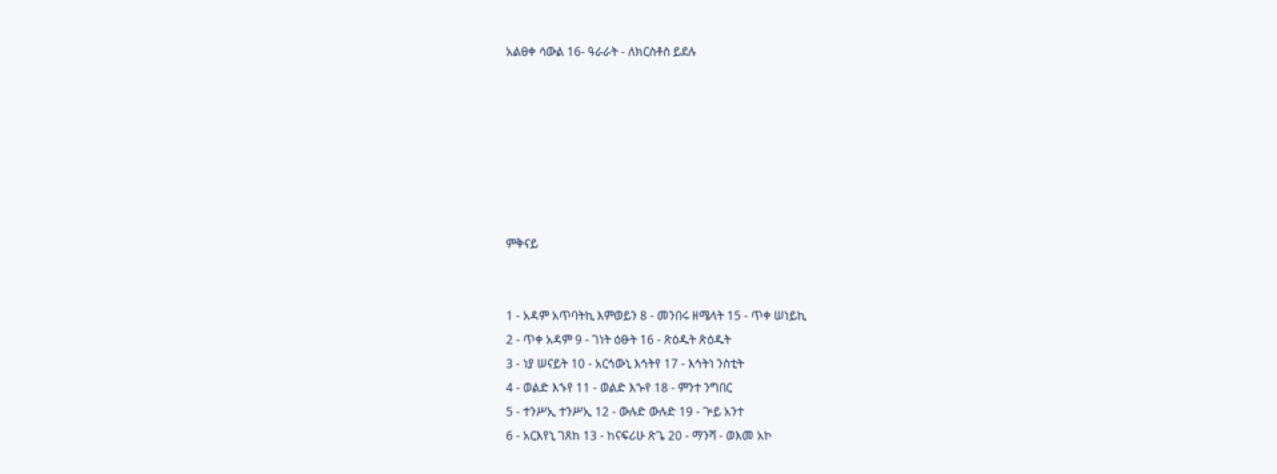አልፀቀ ሳውል 16- ዓራራት - ለክርስቶስ ይደሉ







ምቅናይ


1 - አዳም አጥባትኪ እምወይን 8 - መንበሩ ዘሜላት 15 - ጥቀ ሠነይኪ
2 - ጥቀ አዳም 9 - ገነት ዕፁት 16 - ጽዕዱት ጽዕዱት
3 - ነያ ሠናይት 10 - አርኅውኒ እኅትየ 17 - እኅትነ ንስቲት
4 - ወልድ እኁየ 11 - ወልድ እኍየ 18 - ምንተ ንግበር
5 - ተንሥኢ ተንሥኢ 12 - ውሉድ ውሉድ 19 - ጕይ አንተ
6 - አርእየኒ ገጸከ 13 - ከናፍሪሁ ጽጌ 20 - ማንሻ - ወእመ አኮ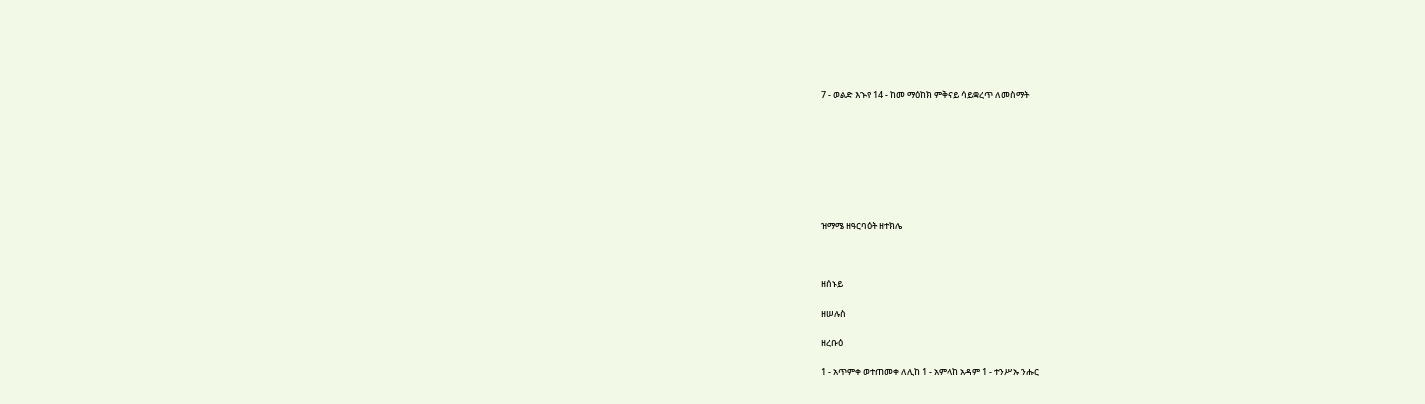7 - ወልድ እኍየ 14 - ከመ ማዕከክ ምቅናይ ሳይቋረጥ ለመስማት








ዝማሜ ዘዓርባዕት ዘተክሌ



ዘሰኑይ

ዘሠሉስ

ዘረቡዕ

1 - አጥምቀ ወተጠመቀ ለሊከ 1 - አምላከ አዳም 1 - ተንሥኡ ንሑር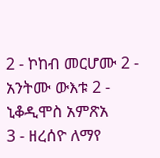2 - ኮከብ መርሆሙ 2 - አንትሙ ውእቱ 2 - ኒቆዲሞስ አምጽአ
3 - ዘረሰዮ ለማየ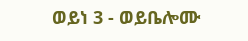ወይነ 3 - ወይቤሎሙ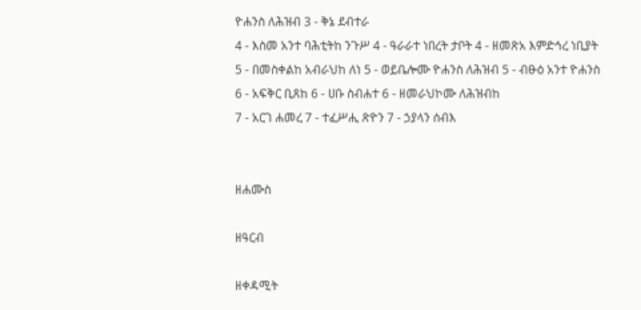ዮሐንስ ለሕዝብ 3 - ቅኔ ደብተራ
4 - እስመ አንተ ባሕቲትከ ንጉሥ 4 - ዓራራተ ነበረት ታቦት 4 - ዘመጽአ እምድኅረ ነቢያት
5 - በመስቀልከ አብራህከ ለነ 5 - ወይቤሎሙ ዮሐንስ ለሕዝብ 5 - ብፁዕ አንተ ዮሐንስ
6 - አፍቅር ቢጸከ 6 - ሀቡ ስብሐተ 6 - ዘመራህኮሙ ለሕዝብከ
7 - አርገ ሐመረ 7 - ተፈሥሒ ጽዮን 7 - ኃያላን ሰብእ


ዘሐሙስ

ዘዓርብ

ዘቀዳሚት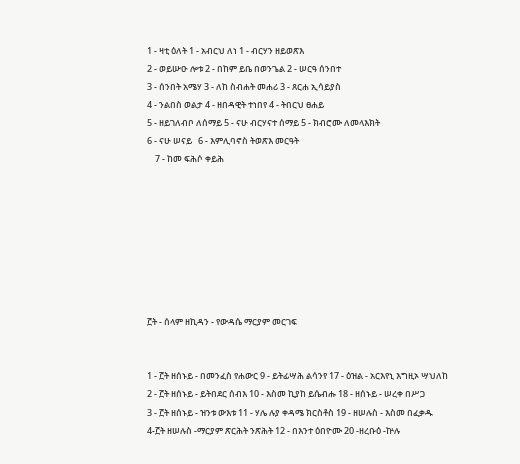1 - ዛቲ ዕለት 1 - አብርህ ለነ 1 - ብርሃን ዘይወጽእ
2 - ወይሡዑ ሎቱ 2 - በከም ይቤ በወንጌል 2 - ሠርዓ ሰንበተ
3 - ሰንበት አሜሃ 3 - ለከ ስብሐት መሐሪ 3 - ጸርሐ ኢሳይያስ
4 - ንልበስ ወልታ 4 - ዘበዳዊት ተነበየ 4 - ትበርህ ፀሐይ
5 - ዘይገለብቦ ለሰማይ 5 - ናሁ ብርሃናተ ሰማይ 5 - ክብሮሙ ለመላእክት
6 - ናሁ ሠናይ   6 - እምሊባኖስ ትወጽእ መርዓት
    7 - ከመ ፍሕሶ ቀይሕ








፫ት - ሰላም ዘኪዳን - የውዳሴ ማርያም መርገፍ


1 - ፫ት ዘሰኑይ - በመንፈስ የሐውር 9 - ይትፊሣሕ ልሳንየ 17 - ዕዝል - አርእየኒ እግዚኦ ሣህለከ
2 - ፫ት ዘሰኑይ - ይትበደር ሰብእ 10 - እስመ ኪያከ ይሴብሑ 18 - ዘሰኑይ - ሠረቀ በሥጋ
3 - ፫ት ዘሰኑይ - ዝንቱ ውእቱ 11 - ሃሌ ሉያ ቀዳሜ ክርስቶስ 19 - ዘሠሉስ - እስመ በፈቃዱ
4-፫ት ዘሠሉስ -ማርያም ጽርሕት ንጽሕት 12 - በእንተ ዕበዮሙ 20 -ዘረቡዕ -ኵሉ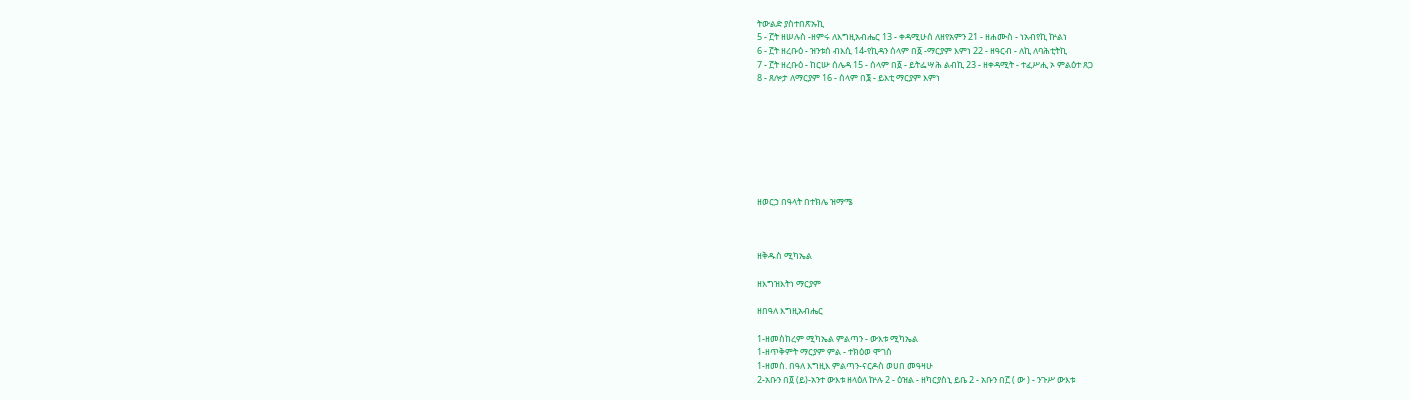ትውልድ ያስተበጽኡኪ
5 - ፫ት ዘሠሉስ -ዘምሩ ለእግዚአብሔር 13 - ቀዳሚሁሰ ለዘየአምን 21 - ዘሐሙስ - ነአብየኪ ኵልነ
6 - ፫ት ዘረቡዕ - ዝንቱሰ ብእሲ 14-የኪዳን ሰላም በ፩ -ማርያም እምነ 22 - ዘዓርብ - ለኪ ለባሕቲትኪ
7 - ፫ት ዘረቡዕ - ከርሡ ሰሌዳ 15 - ሰላም በ፩ - ይትፌሣሕ ልብኪ 23 - ዘቀዳሚት - ተፈሥሒ ኦ ምልዕተ ጸጋ
8 - ጸሎታ ለማርያም 16 - ሰላም በ፮ - ይእቲ ማርያም እምነ








ዘወርኃ በዓላት በተክሌ ዝማሜ



ዘቅዱስ ሚካኤል

ዘእግዝእትነ ማርያም

ዘበዓለ እግዚአብሔር

1-ዘመስከረም ሚካኤል ምልጣን - ውእቱ ሚካኤል
1-ዘጥቅምት ማርያም ምል - ተክዕወ ሞገስ
1-ዘመስ. በዓለ እግዚእ ምልጣን-ናርዶስ ወሀበ መዓዛሁ
2-አቡን በ፬ (ይ)-አንተ ውእቱ ዘላዕለ ኵሉ 2 - ዕዝል - ዘካርያስኒ ይቤ 2 - አቡን በ፫ ( ው ) - ንጉሥ ውእቱ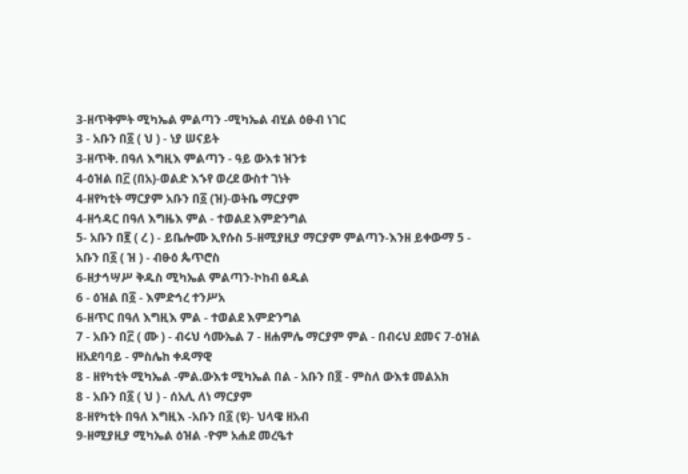3-ዘጥቅምት ሚካኤል ምልጣን -ሚካኤል ብሂል ዕፁብ ነገር
3 - አቡን በ፩ ( ህ ) - ነያ ሠናይት
3-ዘጥቅ. በዓለ እግዚእ ምልጣን - ዓይ ውእቱ ዝንቱ
4-ዕዝል በ፫ (በአ)-ወልድ እኁየ ወረደ ውስተ ገነት
4-ዘየካቲት ማርያም አቡን በ፩ (ዝ)-ወትቤ ማርያም
4-ዘኅዳር በዓለ እግዜእ ምል - ተወልደ እምድንግል
5- አቡን በ፪ ( ረ ) - ይቤሎሙ ኢየሱስ 5-ዘሚያዚያ ማርያም ምልጣን-እንዘ ይቀውማ 5 - አቡን በ፩ ( ዝ ) - ብፁዕ ጴጥሮስ
6-ዘታኅሣሥ ቅዱስ ሚካኤል ምልጣን-ኮከብ ፅዱል
6 - ዕዝል በ፩ - እምድኅረ ተንሥአ
6-ዘጥር በዓለ እግዚእ ምል - ተወልደ እምድንግል
7 - አቡን በ፫ ( ሙ ) - ብሩህ ሳሙኤል 7 - ዘሐምሌ ማርያም ምል - በብሩህ ደመና 7-ዕዝል ዘአደባባይ - ምስሌከ ቀዳማዊ
8 - ዘየካቲት ሚካኤል -ምል.ውእቱ ሚካኤል በል - አቡን በ፬ - ምስለ ውእቱ መልአክ
8 - አቡን በ፩ ( ህ ) - ሰአሊ ለነ ማርያም
8-ዘየካቲት በዓለ እግዚእ -አቡን በ፩ (ዩ)- ህላዌ ዘአብ
9-ዘሚያዚያ ሚካኤል ዕዝል -ዮም አሐደ መረዔተ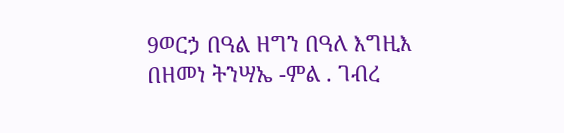9ወርኃ በዓል ዘግን በዓለ እግዚእ በዘመነ ትንሣኤ -ምል . ገብረ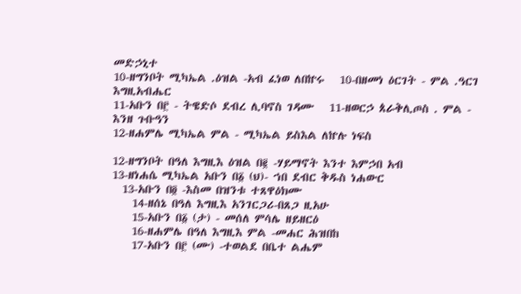መድኃኒተ
10-ዘግንቦት ሚካኤል .ዕዝል -አብ ፈነወ ለበኵሩ   10-በዘመነ ዕርገት - ምል .ዓርገ እግዚአብሔር
11-አቡን በ፫ - ትዌድሶ ደብረ ሊባኖስ ገዳሙ   11-ዘወርኃ ጰራቅሊጦስ . ምል - እንዘ ጉቡዓን
12-ዘሐምሌ ሚካኤል ምል - ሚካኤል ይስእል ለኵሉ ነፍስ

12-ዘግንቦት በዓለ እግዚእ ዕዝል በ፪ -ሃይማኖት እንተ እምኃበ አብ
13-ዘነሐሴ ሚካኤል አቡን በ፩ (ህ)- ኀበ ደብር ቅዱስ ነሐውር
  13-አቡን በ፬ -እስመ በዝንቱ ተጸዋዕክሙ
    14-ዘሰኔ በዓለ እግዚእ አንገርጋሪ-በጸጋ ዚአሁ
    15-አቡን በ፩ (ታ) - መሰለ ምሳሌ ዘይዘርዕ
    16-ዘሐምሌ በዓለ እግዚእ ምል -መሐር ሕዝበከ
    17-አቡን በ፫ (ሙ) -ተወልደ በቤተ ልሔም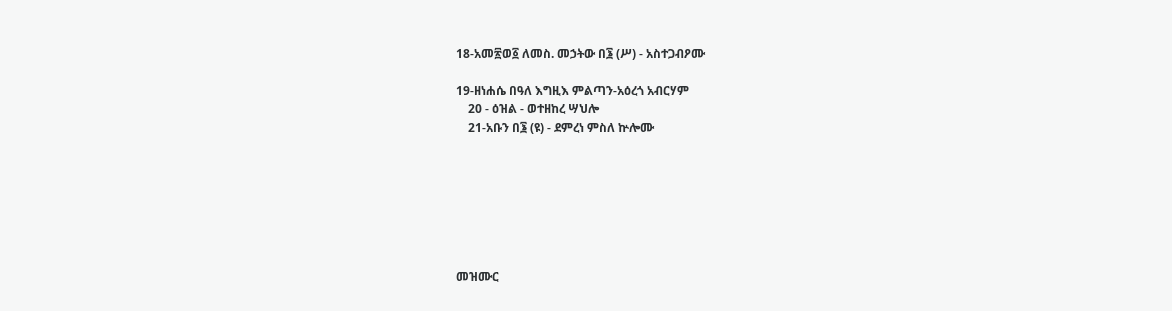18-አመ፳ወ፩ ለመስ. መኃትው በ፮ (ሥ) - አስተጋብዖሙ

19-ዘነሐሴ በዓለ እግዚእ ምልጣን-አዕረጎ አብርሃም
    20 - ዕዝል - ወተዘከረ ሣህሎ
    21-አቡን በ፮ (ዩ) - ደምረነ ምስለ ኵሎሙ







መዝሙር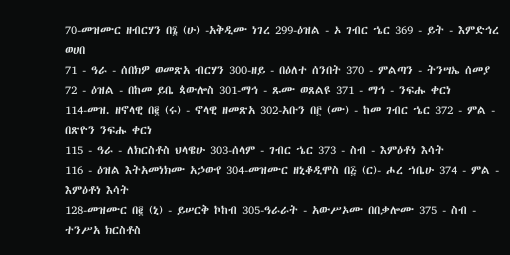70-መዝሙር ዘብርሃን በ፮ (ሁ) -አቅዲሙ ነገረ 299-ዕዝል - ኦ ገብር ኄር 369 - ይት - እምድኅረ ወሀበ
71 - ዓራ - ሰበክዎ ወመጽአ ብርሃን 300-ዘይ - በዕለተ ሰንበት 370 - ምልጣን - ትንሣኤ ሰመያ
72 - ዕዝል - በከመ ይቤ ጳውሎስ 301-ማኅ - ጹሙ ወጸልዩ 371 - ማኅ - ንፍሑ ቀርነ
114-መዝ. ዘኖላዊ በ፪ (ሩ) - ኖላዊ ዘመጽአ 302-አቡን በ፫ (ሙ) - ከመ ገብር ኄር 372 - ምል - በጽዮን ንፍሑ ቀርነ
115 - ዓራ - ለክርስቶስ ህላዌሁ 303-ሰላም - ገብር ኄር 373 - ስብ - እምዕቶነ እሳት
116 - ዕዝል እትአመነክሙ አኃውየ 304-መዝሙር ዘኒቆዲሞስ በ፭ (ር)- ሖረ ኀቤሁ 374 - ምል - እምዕቶነ እሳት
128-መዝሙር በ፪ (ኒ) - ይሠርቅ ኮከብ 305-ዓራራት - አውሥኦሙ በበቃሎሙ 375 - ስብ - ተንሥአ ክርስቶስ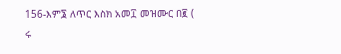156-እም፮ ለጥር እስክ አመ፲ መዝሙር በ፪ ( ሩ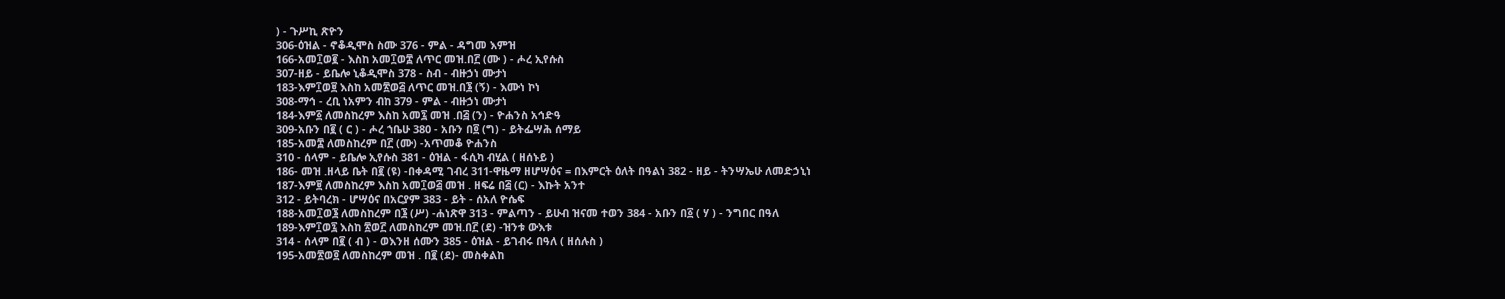) - ጉሥኪ ጽዮን
306-ዕዝል - ኖቆዲሞስ ስሙ 376 - ምል - ዳግመ እምዝ
166-አመ፲ወ፪ - እስከ አመ፲ወ፰ ለጥር መዝ.በ፫ (ሙ ) - ሖረ ኢየሱስ
307-ዘይ - ይቤሎ ኒቆዲሞስ 378 - ስብ - ብዙኃነ ሙታነ
183-እም፲ወ፱ እስከ አመ፳ወ፭ ለጥር መዝ.በ፮ (ኝ) - እሙነ ኮነ
308-ማኅ - ረቢ ነአምን ብከ 379 - ምል - ብዙኃነ ሙታነ
184-እም፩ ለመስከረም እስከ አመ፯ መዝ .በ፭ (ን) - ዮሐንስ አኅድዓ
309-አቡን በ፪ ( ር ) - ሖረ ኀቤሁ 380 - አቡን በ፬ (ግ) - ይትፌሣሕ ሰማይ
185-አመ፰ ለመስከረም በ፫ (ሙ) -አጥመቆ ዮሐንስ
310 - ሰላም - ይቤሎ ኢየሱስ 381 - ዕዝል - ፋሲካ ብሂል ( ዘሰኑይ )
186- መዝ .ዘላይ ቤት በ፪ (ዩ) -በቀዳሚ ገብረ 311-ዋዜማ ዘሆሣዕና = በእምርት ዕለት በዓልነ 382 - ዘይ - ትንሣኤሁ ለመድኃኒነ
187-እም፱ ለመስከረም እስከ አመ፲ወ፭ መዝ . ዘፍሬ በ፭ (ር) - እኩት አንተ
312 - ይትባረክ - ሆሣዕና በአርያም 383 - ይት - ሰአለ ዮሴፍ
188-አመ፲ወ፮ ለመስከረም በ፮ (ሥ) -ሐነጽዋ 313 - ምልጣን - ይሁብ ዝናመ ተወን 384 - አቡን በ፩ ( ሃ ) - ንግበር በዓለ
189-እም፲ወ፯ እስከ ፳ወ፫ ለመስከረም መዝ.በ፫ (ደ) -ዝንቱ ውእቱ
314 - ሰላም በ፪ ( ብ ) - ወእንዘ ሰሙን 385 - ዕዝል - ይገብሩ በዓለ ( ዘሰሉስ )
195-አመ፳ወ፬ ለመስከረም መዝ . በ፪ (ደ)- መስቀልከ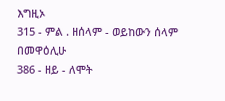እግዚኦ
315 - ምል . ዘሰላም - ወይከውን ሰላም በመዋዕሊሁ
386 - ዘይ - ለሞት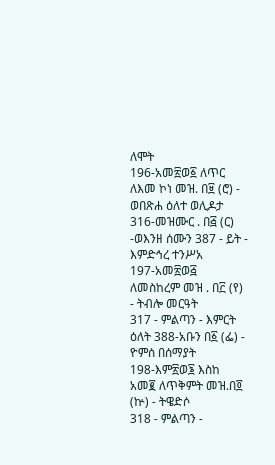ለሞት
196-አመ፳ወ፩ ለጥር ለእመ ኮነ መዝ. በ፱ (ሮ) - ወበጽሐ ዕለተ ወሊዶታ
316-መዝሙር . በ፭ (ር) -ወእንዘ ሰሙን 387 - ይት - እምድኅረ ተንሥአ
197-አመ፳ወ፭ ለመስከረም መዝ . በ፫ (የ) - ትብሎ መርዓት
317 - ምልጣን - እምርት ዕለት 388-አቡን በ፩ (ፌ) - ዮምሰ በሰማያት
198-እም፳ወ፮ እስከ አመ፪ ለጥቅምት መዝ.በ፬ (ኵ) - ትዌድሶ
318 - ምልጣን -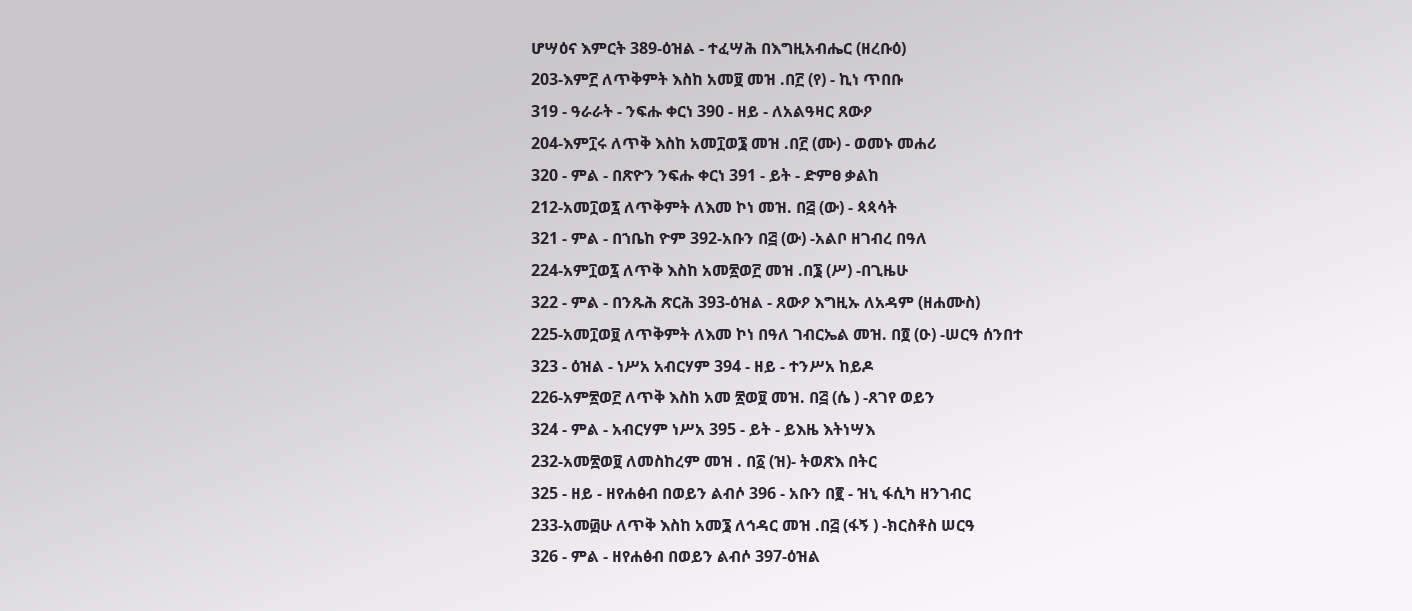ሆሣዕና እምርት 389-ዕዝል - ተፈሣሕ በእግዚአብሔር (ዘረቡዕ)
203-እም፫ ለጥቅምት እስከ አመ፱ መዝ .በ፫ (የ) - ኪነ ጥበቡ
319 - ዓራራት - ንፍሑ ቀርነ 390 - ዘይ - ለአልዓዛር ጸውዖ
204-እም፲ሩ ለጥቅ እስከ አመ፲ወ፮ መዝ .በ፫ (ሙ) - ወመኑ መሐሪ
320 - ምል - በጽዮን ንፍሑ ቀርነ 391 - ይት - ድምፀ ቃልከ
212-አመ፲ወ፯ ለጥቅምት ለእመ ኮነ መዝ. በ፭ (ው) - ጳጳሳት
321 - ምል - በኀቤከ ዮም 392-አቡን በ፭ (ው) -አልቦ ዘገብረ በዓለ
224-አም፲ወ፯ ለጥቅ እስከ አመ፳ወ፫ መዝ .በ፮ (ሥ) -በጊዜሁ
322 - ምል - በንጹሕ ጽርሕ 393-ዕዝል - ጸውዖ እግዚኡ ለአዳም (ዘሐሙስ)
225-አመ፲ወ፱ ለጥቅምት ለእመ ኮነ በዓለ ገብርኤል መዝ. በ፬ (ዑ) -ሠርዓ ሰንበተ
323 - ዕዝል - ነሥአ አብርሃም 394 - ዘይ - ተንሥአ ከይዶ
226-አም፳ወ፫ ለጥቅ እስከ አመ ፳ወ፱ መዝ. በ፭ (ሴ ) -ጸገየ ወይን
324 - ምል - አብርሃም ነሥአ 395 - ይት - ይእዜ እትነሣእ
232-አመ፳ወ፱ ለመስከረም መዝ . በ፩ (ዝ)- ትወጽእ በትር
325 - ዘይ - ዘየሐፅብ በወይን ልብሶ 396 - አቡን በ፪ - ዝኒ ፋሲካ ዘንገብር
233-አመ፴ሁ ለጥቅ እስከ አመ፮ ለኅዳር መዝ .በ፭ (ፋኝ ) -ክርስቶስ ሠርዓ
326 - ምል - ዘየሐፅብ በወይን ልብሶ 397-ዕዝል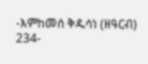-እምከመሰ ቅዱሳነ (ዘዓርብ)
234-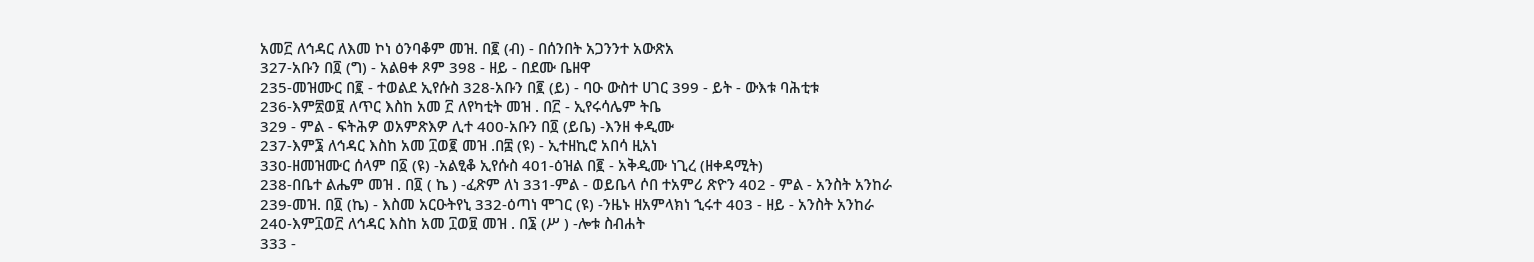አመ፫ ለኅዳር ለእመ ኮነ ዕንባቆም መዝ. በ፪ (ብ) - በሰንበት አጋንንተ አውጽአ
327-አቡን በ፬ (ግ) - አልፀቀ ጾም 398 - ዘይ - በደሙ ቤዘዋ
235-መዝሙር በ፪ - ተወልደ ኢየሱስ 328-አቡን በ፪ (ይ) - ባዑ ውስተ ሀገር 399 - ይት - ውእቱ ባሕቲቱ
236-እም፳ወ፱ ለጥር እስከ አመ ፫ ለየካቲት መዝ . በ፫ - ኢየሩሳሌም ትቤ
329 - ምል - ፍትሕዎ ወአምጽእዎ ሊተ 400-አቡን በ፬ (ይቤ) -እንዘ ቀዲሙ
237-እም፮ ለኅዳር እስከ አመ ፲ወ፪ መዝ .በ፰ (ዩ) - ኢተዘኪሮ አበሳ ዚአነ
330-ዘመዝሙር ሰላም በ፩ (ዩ) -አልፂቆ ኢየሱስ 401-ዕዝል በ፪ - አቅዲሙ ነጊረ (ዘቀዳሚት)
238-በቤተ ልሔም መዝ . በ፬ ( ኬ ) -ፈጽም ለነ 331-ምል - ወይቤላ ሶበ ተአምሪ ጽዮን 402 - ምል - አንስት አንከራ
239-መዝ. በ፬ (ኬ) - እስመ አርዑትየኒ 332-ዕጣነ ሞገር (ዩ) -ንዜኑ ዘአምላክነ ኂሩተ 403 - ዘይ - አንስት አንከራ
240-እም፲ወ፫ ለኅዳር እስከ አመ ፲ወ፱ መዝ . በ፮ (ሥ ) -ሎቱ ስብሐት
333 -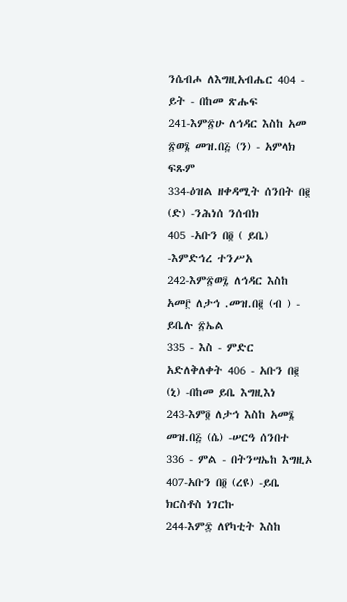ንሴብሖ ለእግዚአብሔር 404 - ይት - በከመ ጽሑፍ
241-እም፳ሁ ለኅዳር እስከ አመ ፳ወ፮ መዝ.በ፭ (ን) - አምላክ ፍጹም
334-ዕዝል ዘቀዳሚት ሰንበት በ፪ (ድ) -ንሕነሰ ንሰብክ
405 -አቡን በ፬ ( ይቤ) -እምድኅረ ተንሥአ
242-እም፳ወ፯ ለኅዳር እስከ አመ፫ ለታኅ .መዝ.በ፪ (ብ ) - ይቤሉ ፳ኤል
335 - እስ - ምድር አድለቅለቀት 406 - አቡን በ፪ (ኒ) -በከመ ይቤ እግዚእነ
243-እም፬ ለታኅ እስከ አመ፮ መዝ.በ፭ (ሴ) -ሠርዓ ሰንበተ
336 - ምል - በትንሣኤከ እግዚኦ 407-አቡን በ፬ (ረዩ) -ይቤ ክርስቶስ ነገርኩ
244-እም፰ ለየካቲት እስከ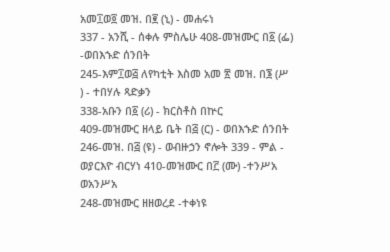አመ፲ወ፬ መዝ. በ፪ (ኒ) - መሐሩነ
337 - አንሺ - ሰቀሉ ምስሌሁ 408-መዝሙር በ፩ (ፌ) -ወበእኁድ ሰንበት
245-እም፲ወ፭ ለየካቲት እስመ አመ ፳ መዝ. በ፮ (ሥ ) - ተበሃሉ ጻድቃን
338-አቡን በ፩ (ሪ) - ክርስቶስ በኵር
409-መዝሙር ዘላይ ቤት በ፭ (ር) - ወበእኁድ ሰንበት
246-መዝ. በ፭ (ዩ) - ወብዙኃን ኖሎት 339 - ምል - ወያርእዮ ብርሃነ 410-መዝሙር በ፫ (ሙ) -ተንሥአ ወአንሥአ
248-መዝሙር ዘዘወረደ -ተቀነዩ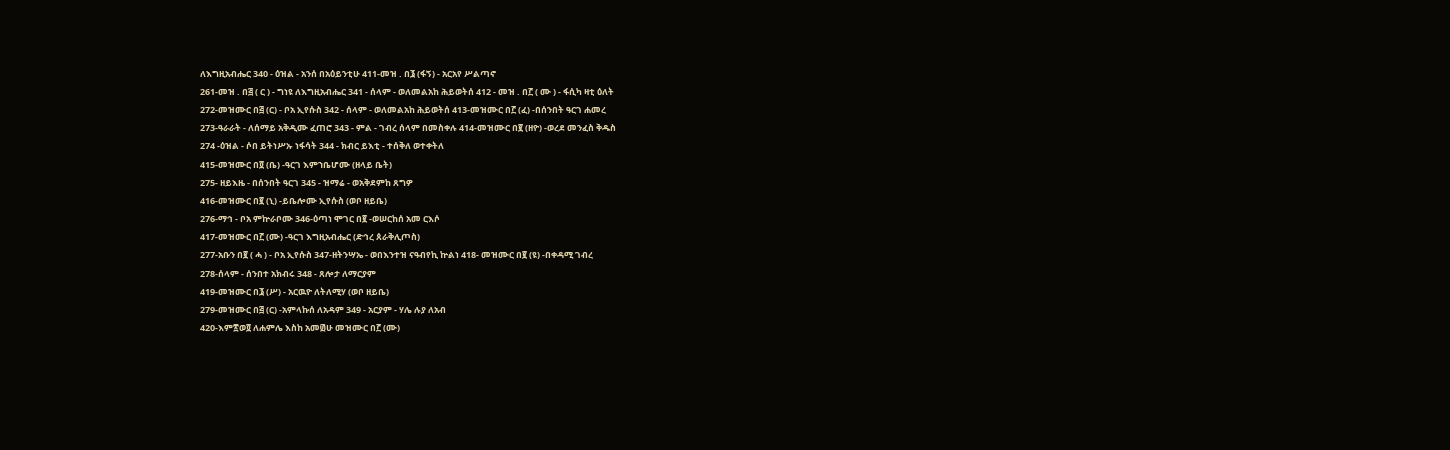ለእግዚአብሔር 340 - ዕዝል - አንሰ በአዕይንቲሁ 411-መዝ . በ፮ (ፋኝ) - አርአየ ሥልጣኖ
261-መዝ . በ፭ ( ር ) - ግነዩ ለእግዚአብሔር 341 - ሰላም - ወለመልአከ ሕይወትሰ 412 - መዝ . በ፫ ( ሙ ) - ፋሲካ ዛቲ ዕለት
272-መዝሙር በ፭ (ር) - ቦአ ኢየሱስ 342 - ሰላም - ወለመልአከ ሕይወትሰ 413-መዝሙር በ፫ (ፈ) -በሰንበት ዓርገ ሐመረ
273-ዓራራት - ለሰማይ አቅዲሙ ፈጠሮ 343 - ምል - ገብረ ሰላም በመስቀሉ 414-መዝሙር በ፪ (ዘዮ) -ወረደ መንፈስ ቅዱስ
274 -ዕዝል - ሶበ ይትነሥኡ ነፋሳት 344 - ክብር ይእቲ - ተሰቅለ ወተቀትለ
415-መዝሙር በ፬ (ቤ) -ዓርገ እምኀቤሆሙ (ዘላይ ቤት)
275- ዘይእዜ - በሰንበት ዓርገ 345 - ዝማሬ - ወአቅደምከ ጸግዎ
416-መዝሙር በ፪ (ኒ) -ይቤሎሙ ኢየሱስ (ወቦ ዘይቤ)
276-ማኅ - ቦአ ምኵራቦሙ 346-ዕጣነ ሞገር በ፪ -ወሠርከሰ አመ ርእሶ
417-መዝሙር በ፫ (ሙ) -ዓርገ እግዚአብሔር (ድኅረ ጰራቅሊጦስ)
277-አቡን በ፪ ( ሓ ) - ቦአ ኢየሱስ 347-ዘትንሣኤ - ወበእንተዝ ናዓብየኪ ኵልነ 418- መዝሙር በ፪ (ዩ) -በቀዳሚ ገብረ
278-ሰላም - ሰንበተ አክብሩ 348 - ጸሎታ ለማርያም
419-መዝሙር በ፮ (ሥ) - አርዉዮ ለትለሚሃ (ወቦ ዘይቤ)
279-መዝሙር በ፭ (ር) -አምላኩሰ ለአዳም 349 - አርያም - ሃሌ ሉያ ለአብ
420-እም፳ወ፬ ለሐምሌ እስከ አመ፴ሁ መዝሙር በ፫ (ሙ)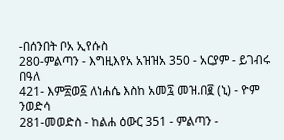-በሰንበት ቦአ ኢየሱስ
280-ምልጣን - እግዚእየአ አዝዝአ 350 - አርያም - ይገብሩ በዓለ
421- እም፳ወ፩ ለነሐሴ እስከ አመ፯ መዝ.በ፪ (ኒ) - ዮም ንወድሳ
281-መወድስ - ከልሐ ዕውር 351 - ምልጣን -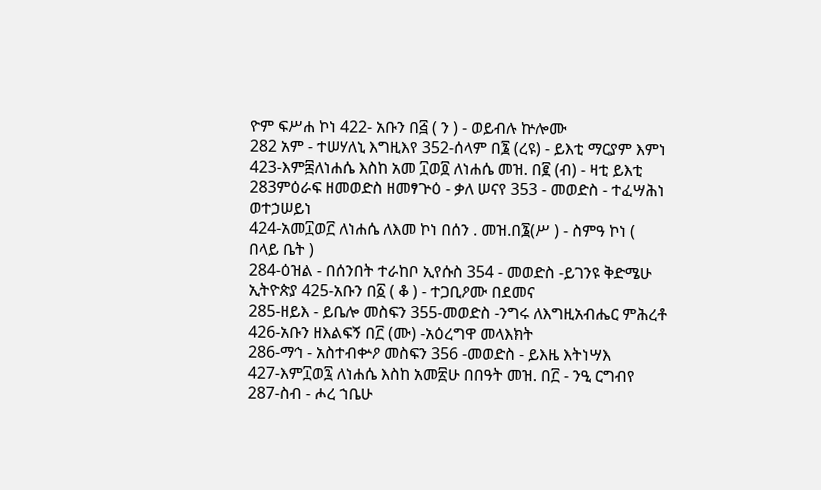ዮም ፍሥሐ ኮነ 422- አቡን በ፭ ( ን ) - ወይብሉ ኵሎሙ
282 አም - ተሠሃለኒ እግዚእየ 352-ሰላም በ፮ (ረዩ) - ይእቲ ማርያም እምነ
423-እም፰ለነሐሴ እስከ አመ ፲ወ፬ ለነሐሴ መዝ. በ፪ (ብ) - ዛቲ ይእቲ
283ምዕራፍ ዘመወድስ ዘመፃጕዕ - ቃለ ሠናየ 353 - መወድስ - ተፈሣሕነ ወተኃሠይነ
424-አመ፲ወ፫ ለነሐሴ ለእመ ኮነ በሰን . መዝ.በ፮(ሥ ) - ስምዓ ኮነ ( በላይ ቤት )
284-ዕዝል - በሰንበት ተራከቦ ኢየሱስ 354 - መወድስ -ይገንዩ ቅድሜሁ ኢትዮጵያ 425-አቡን በ፩ ( ቆ ) - ተጋቢዖሙ በደመና
285-ዘይእ - ይቤሎ መስፍን 355-መወድስ -ንግሩ ለእግዚአብሔር ምሕረቶ 426-አቡን ዘእልፍኝ በ፫ (ሙ) -አዕረግዋ መላእክት
286-ማኅ - አስተብቍዖ መስፍን 356 -መወድስ - ይእዜ እትነሣእ
427-እም፲ወ፯ ለነሐሴ እስከ አመ፳ሁ በበዓት መዝ. በ፫ - ንዒ ርግብየ
287-ስብ - ሖረ ኀቤሁ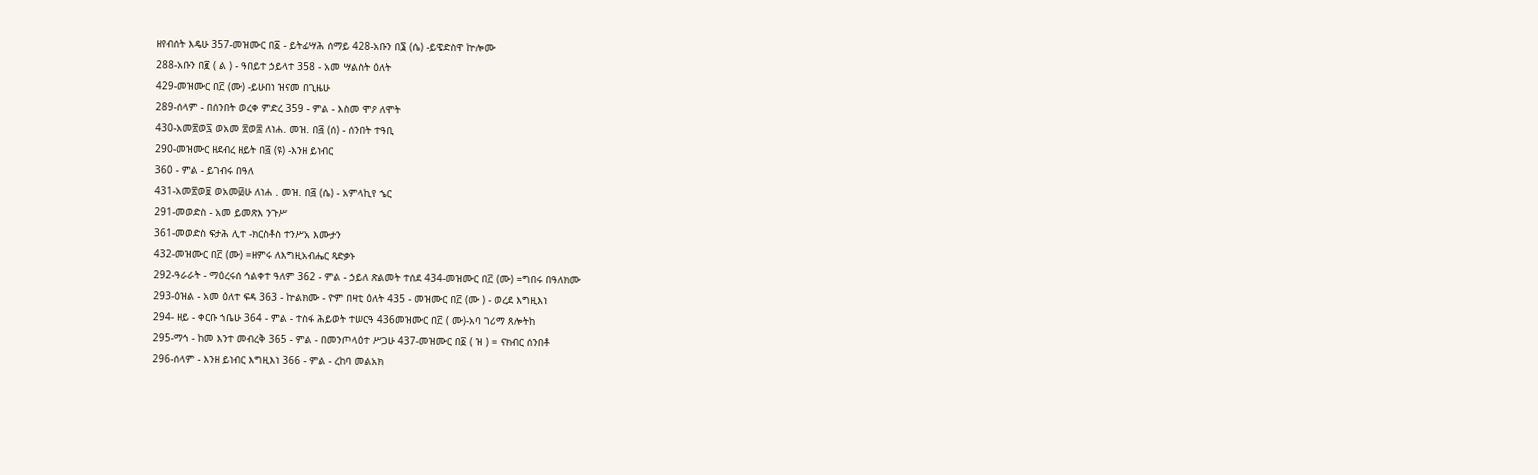ዘየብሰት እዴሁ 357-መዝሙር በ፩ - ይትፊሣሕ ሰማይ 428-አቡን በ፮ (ሴ) -ይዌድስዋ ኵሎሙ
288-አቡን በ፪ ( ል ) - ዓበይተ ኃይላተ 358 - አመ ሣልስት ዕለት
429-መዝሙር በ፫ (ሙ) -ይሁበነ ዝናመ በጊዜሁ
289-ሰላም - በሰንበት ወረቀ ምድረ 359 - ምል - እስመ ሞዖ ለሞት
430-አመ፳ወ፯ ወአመ ፳ወ፰ ለነሐ. መዝ. በ፭ (ሰ) - ሰንበት ተዓቢ
290-መዝሙር ዘደብረ ዘይት በ፭ (ዩ) -እንዘ ይነብር
360 - ምል - ይገብሩ በዓለ
431-አመ፳ወ፱ ወአመ፴ሁ ለነሐ . መዝ. በ፭ (ሴ) - አምላኪየ ኄር
291-መወድስ - አመ ይመጽእ ንጉሥ
361-መወድስ ፍታሕ ሊተ -ክርስቶስ ተንሥአ እሙታን
432-መዝሙር በ፫ (ሙ) =ዘምሩ ለእግዚአብሔር ጻድቃኑ
292-ዓራራት - ማዕረሩሰ ኅልቀተ ዓለም 362 - ምል - ኃይለ ጽልመት ተሰደ 434-መዝሙር በ፫ (ሙ) =ግበሩ በዓለክሙ
293-ዕዝል - አመ ዕለተ ፍዳ 363 - ኵልክሙ - ዮም በዛቲ ዕለት 435 - መዝሙር በ፫ (ሙ ) - ወረደ እግዚእነ
294- ዘይ - ቀርቡ ኀቤሁ 364 - ምል - ተስፋ ሕይወት ተሠርዓ 436መዝሙር በ፫ ( ሙ)-አባ ገሪማ ጸሎትከ
295-ማኅ - ከመ እንተ መብረቅ 365 - ምል - በመንጦላዕተ ሥጋሁ 437-መዝሙር በ፩ ( ዝ ) = ናክብር ሰንበቶ
296-ሰላም - እንዘ ይነብር እግዚእነ 366 - ምል - ረከባ መልአክ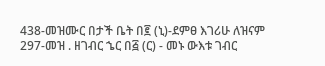438-መዝሙር በታች ቤት በ፪ (ኒ)-ደምፀ እገሪሁ ለዝናም
297-መዝ . ዘገብር ኄር በ፭ (ር) - መኑ ውእቱ ገብር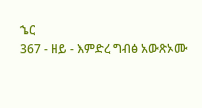ኄር
367 - ዘይ - እምድረ ግብፅ አውጽኦሙ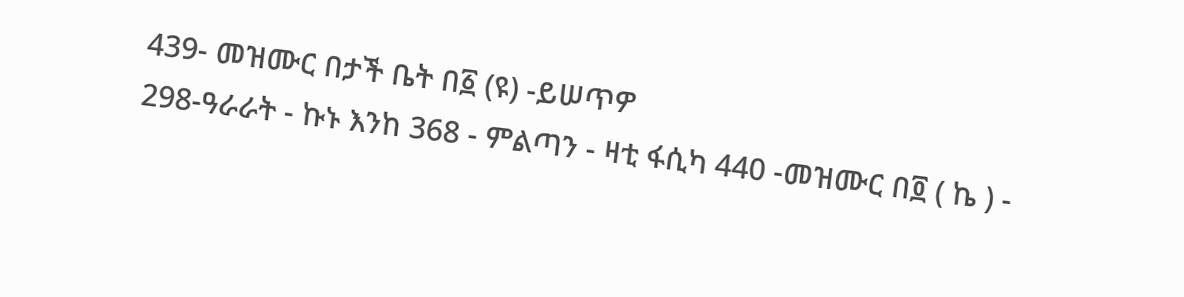439- መዝሙር በታች ቤት በ፩ (ዩ) -ይሠጥዎ
298-ዓራራት - ኩኑ እንከ 368 - ምልጣን - ዛቲ ፋሲካ 440 -መዝሙር በ፬ ( ኬ ) -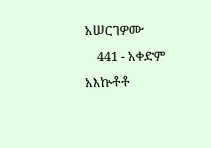አሠርገዎሙ
    441 - አቀድም አእኵቶቶ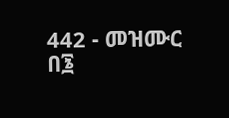442 - መዝሙር በ፮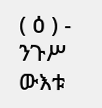( ዕ ) - ንጉሥ ውእቱ